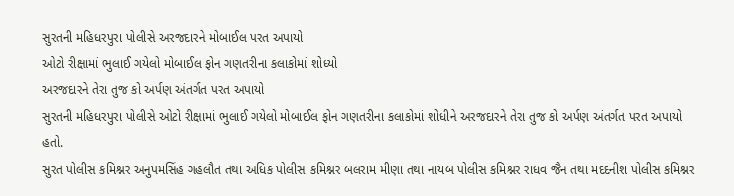સુરતની મહિધરપુરા પોલીસે અરજદારને મોબાઈલ પરત અપાયો
ઓટો રીક્ષામાં ભુલાઈ ગયેલો મોબાઈલ ફોન ગણતરીના કલાકોમાં શોધ્યો
અરજદારને તેરા તુજ કો અર્પણ અંતર્ગત પરત અપાયો
સુરતની મહિધરપુરા પોલીસે ઓટો રીક્ષામાં ભુલાઈ ગયેલો મોબાઈલ ફોન ગણતરીના કલાકોમાં શોધીને અરજદારને તેરા તુજ કો અર્પણ અંતર્ગત પરત અપાયો હતો.
સુરત પોલીસ કમિશ્નર અનુપમસિંહ ગહલૌત તથા અધિક પોલીસ કમિશ્નર બલરામ મીણા તથા નાયબ પોલીસ કમિશ્નર રાધવ જૈન તથા મદદનીશ પોલીસ કમિશ્નર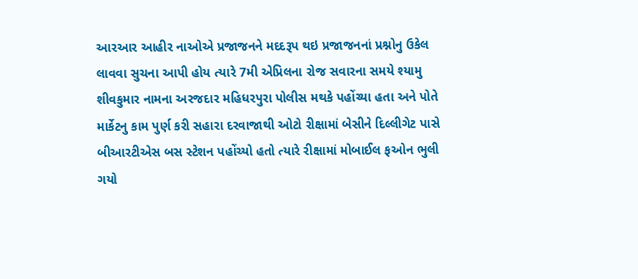આરઆર આહીર નાઓએ પ્રજાજનને મદદરૂપ થઇ પ્રજાજનનાં પ્રશ્નોનુ ઉકેલ લાવવા સુચના આપી હોય ત્યારે 7મી એપ્રિલના રોજ સવારના સમયે શ્યામુ શીવકુમાર નામના અરજદાર મહિધરપુરા પોલીસ મથકે પહોંચ્યા હતા અને પોતે માર્કેટનુ કામ પુર્ણ કરી સહારા દરવાજાથી ઓટો રીક્ષામાં બેસીને દિલ્લીગેટ પાસે બીઆરટીએસ બસ સ્ટેશન પહોંચ્યો હતો ત્યારે રીક્ષામાં મોબાઈલ ફઓન ભુલી ગયો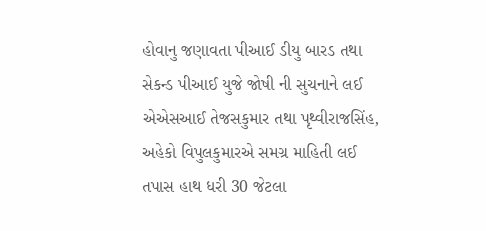હોવાનુ જણાવતા પીઆઈ ડીયુ બારડ તથા સેકન્ડ પીઆઈ યુજે જોષી ની સુચનાને લઈ એએસઆઈ તેજસકુમાર તથા પૃથ્વીરાજસિંહ, અહેકો વિપુલકુમારએ સમગ્ર માહિતી લઈ તપાસ હાથ ધરી 30 જેટલા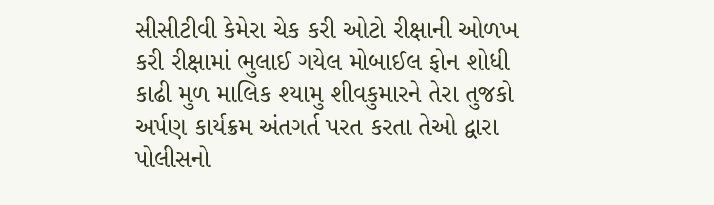સીસીટીવી કેમેરા ચેક કરી ઓટો રીક્ષાની ઓળખ કરી રીક્ષામાં ભુલાઈ ગયેલ મોબાઈલ ફોન શોધી કાઢી મુળ માલિક શ્યામુ શીવકુમારને તેરા તુજકો અર્પણ કાર્યક્રમ અંતગર્ત પરત કરતા તેઓ દ્વારા પોલીસનો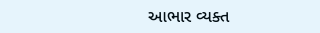આભાર વ્યક્ત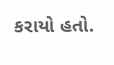કરાયો હતો.